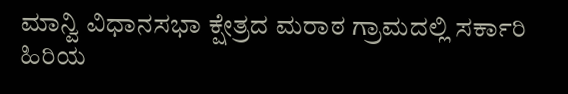ಮಾನ್ವಿ ವಿಧಾನಸಭಾ ಕ್ಷೇತ್ರದ ಮರಾಠ ಗ್ರಾಮದಲ್ಲಿ ಸರ್ಕಾರಿ ಹಿರಿಯ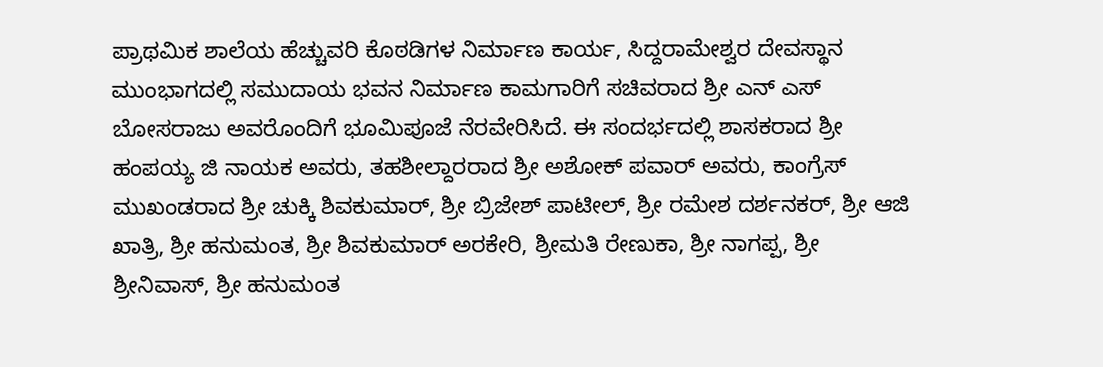ಪ್ರಾಥಮಿಕ ಶಾಲೆಯ ಹೆಚ್ಚುವರಿ ಕೊಠಡಿಗಳ ನಿರ್ಮಾಣ ಕಾರ್ಯ, ಸಿದ್ದರಾಮೇಶ್ವರ ದೇವಸ್ಥಾನ ಮುಂಭಾಗದಲ್ಲಿ ಸಮುದಾಯ ಭವನ ನಿರ್ಮಾಣ ಕಾಮಗಾರಿಗೆ ಸಚಿವರಾದ ಶ್ರೀ ಎನ್ ಎಸ್ ಬೋಸರಾಜು ಅವರೊಂದಿಗೆ ಭೂಮಿಪೂಜೆ ನೆರವೇರಿಸಿದೆ. ಈ ಸಂದರ್ಭದಲ್ಲಿ ಶಾಸಕರಾದ ಶ್ರೀ ಹಂಪಯ್ಯ ಜಿ ನಾಯಕ ಅವರು, ತಹಶೀಲ್ದಾರರಾದ ಶ್ರೀ ಅಶೋಕ್ ಪವಾರ್ ಅವರು, ಕಾಂಗ್ರೆಸ್ ಮುಖಂಡರಾದ ಶ್ರೀ ಚುಕ್ಕಿ ಶಿವಕುಮಾರ್, ಶ್ರೀ ಬ್ರಿಜೇಶ್ ಪಾಟೀಲ್, ಶ್ರೀ ರಮೇಶ ದರ್ಶನಕರ್, ಶ್ರೀ ಆಜಿ ಖಾತ್ರಿ, ಶ್ರೀ ಹನುಮಂತ, ಶ್ರೀ ಶಿವಕುಮಾರ್ ಅರಕೇರಿ, ಶ್ರೀಮತಿ ರೇಣುಕಾ, ಶ್ರೀ ನಾಗಪ್ಪ, ಶ್ರೀ ಶ್ರೀನಿವಾಸ್, ಶ್ರೀ ಹನುಮಂತ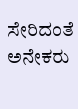ಸೇರಿದಂತೆ ಅನೇಕರು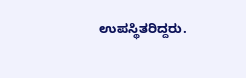ಉಪಸ್ಥಿತರಿದ್ದರು.